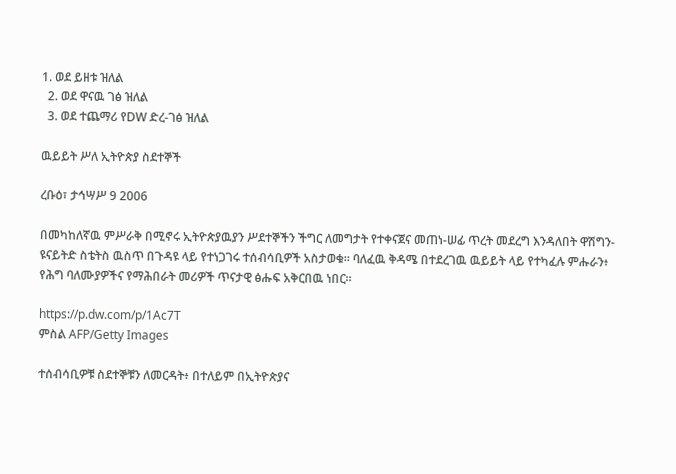1. ወደ ይዘቱ ዝለል
  2. ወደ ዋናዉ ገፅ ዝለል
  3. ወደ ተጨማሪ የDW ድረ-ገፅ ዝለል

ዉይይት ሥለ ኢትዮጵያ ስደተኞች

ረቡዕ፣ ታኅሣሥ 9 2006

በመካከለኛዉ ምሥራቅ በሚኖሩ ኢትዮጵያዉያን ሥደተኞችን ችግር ለመግታት የተቀናጀና መጠነ-ሠፊ ጥረት መደረግ እንዳለበት ዋሽግን-ዩናይትድ ስቴትስ ዉስጥ በጉዳዩ ላይ የተነጋገሩ ተሰብሳቢዎች አስታወቁ። ባለፈዉ ቅዳሜ በተደረገዉ ዉይይት ላይ የተካፈሉ ምሑራን፥ የሕግ ባለሙያዎችና የማሕበራት መሪዎች ጥናታዊ ፅሑፍ አቅርበዉ ነበር።

https://p.dw.com/p/1Ac7T
ምስል AFP/Getty Images

ተሰብሳቢዎቹ ስደተኞቹን ለመርዳት፥ በተለይም በኢትዮጵያና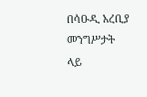በሳዑዲ አረቢያ መንግሥታት ላይ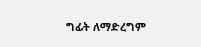ግፊት ለማድረግም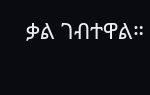ቃል ገብተዋል።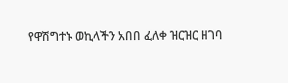የዋሽግተኑ ወኪላችን አበበ ፈለቀ ዝርዝር ዘገባ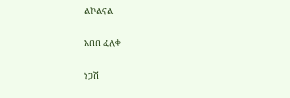ልኮልናል

አበበ ፈለቀ

ነጋሽ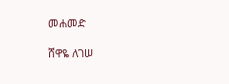መሐመድ

ሸዋዬ ለገሠ